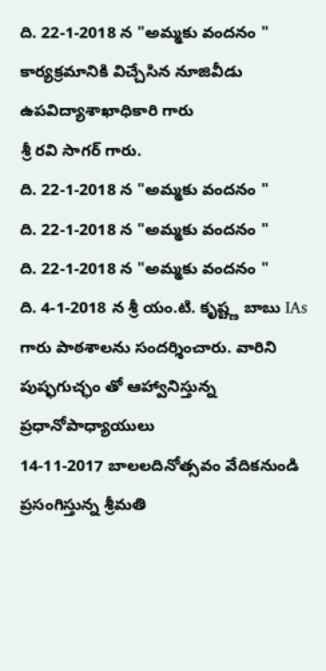ది. 22-1-2018 న "అమ్మకు వందనం " కార్యక్రమానికి విచ్చేసిన నూజివీడు ఉపవిద్యాశాఖాధికారి గారు
శ్రీ రవి సాగర్ గారు.
ది. 22-1-2018 న "అమ్మకు వందనం "
ది. 22-1-2018 న "అమ్మకు వందనం "
ది. 22-1-2018 న "అమ్మకు వందనం "
ది. 4-1-2018 న శ్రీ యం.టి. కృష్ట్ణ బాబు IAs గారు పాఠశాలను సందర్శించారు. వారిని పుష్ఫగుచ్ఛం తో ఆహ్వానిస్తున్న ప్రధానోపాధ్యాయులు
14-11-2017 బాలలదినోత్సవం వేదికనుండి ప్రసంగిస్తున్న శ్రీమతి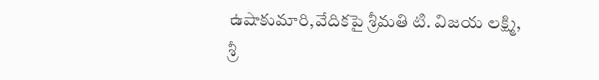ఉషాకుమారి,వేదికపై శ్రీమతి టి. విజయ లక్ష్మి,
శ్రీ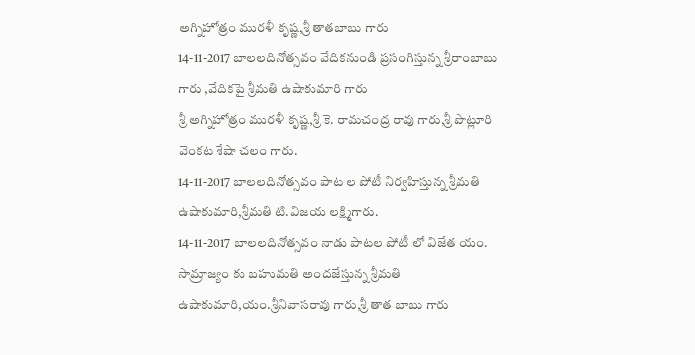అగ్నిహోత్రం మురళీ కృష్ణ,శ్రీ తాతబాబు గారు
14-11-2017 బాలలదినోత్సవం వేదికనుండి ప్రసంగిస్తున్న శ్రీరాంబాబు గారు ,వేదికపై శ్రీమతి ఉషాకుమారి గారు
శ్రీ అగ్నిహోత్రం మురళీ కృష్ణ,శ్రీ కె. రామచంద్ర రావు గారు,శ్రీ పొట్లూరి వెంకట శేషా చలం గారు.
14-11-2017 బాలలదినోత్సవం పాట ల పోటీ నిర్వహిస్తున్న శ్రీమతి ఉషాకుమారి,శ్రీమతి టి.విజయ లక్ష్మిగారు.
14-11-2017 బాలలదినోత్సవం నాడు పాటల పోటీ లో విజేత యం. సామ్రాజ్యం కు బహుమతి అందజేస్తున్న శ్రీమతి ఉషాకుమారి,యం.శ్రీనివాసరావు గారు,శ్రీ తాత బాబు గారు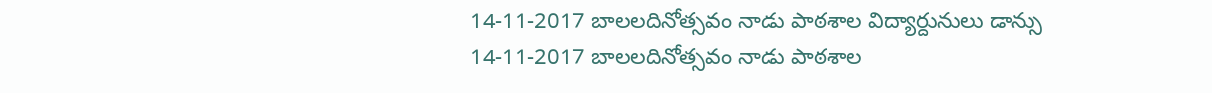14-11-2017 బాలలదినోత్సవం నాడు పాఠశాల విద్యార్దునులు డాన్సు
14-11-2017 బాలలదినోత్సవం నాడు పాఠశాల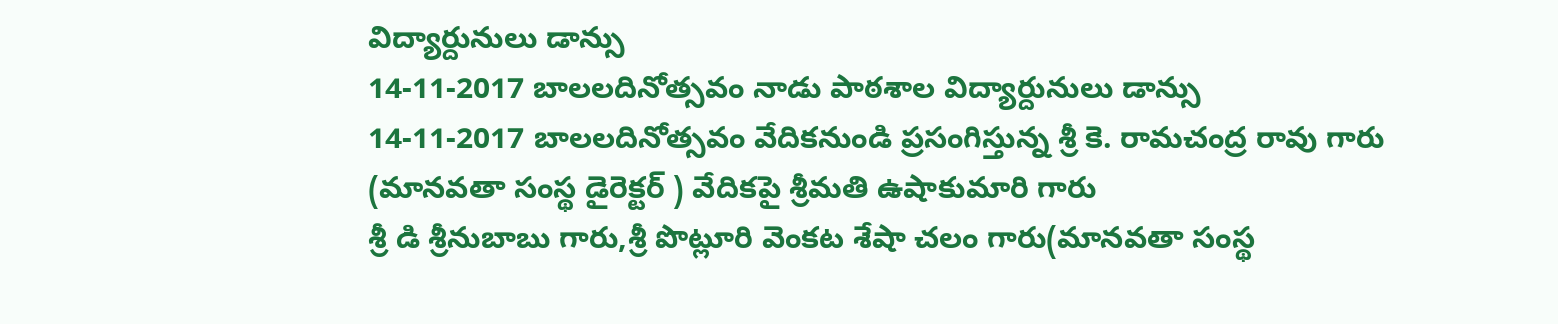విద్యార్దునులు డాన్సు
14-11-2017 బాలలదినోత్సవం నాడు పాఠశాల విద్యార్దునులు డాన్సు
14-11-2017 బాలలదినోత్సవం వేదికనుండి ప్రసంగిస్తున్న శ్రీ కె. రామచంద్ర రావు గారు
(మానవతా సంస్థ డైరెక్టర్ ) వేదికపై శ్రీమతి ఉషాకుమారి గారు
శ్రీ డి శ్రీనుబాబు గారు,శ్రీ పొట్లూరి వెంకట శేషా చలం గారు(మానవతా సంస్థ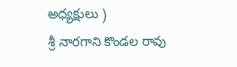అధ్యక్షులు )
శ్రీ నారగాని కొండల రావు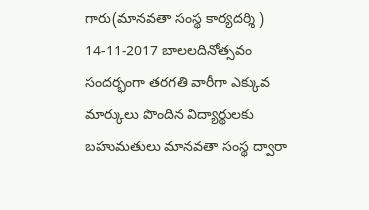గారు(మానవతా సంస్థ కార్యదర్శి )
14-11-2017 బాలలదినోత్సవం సందర్భంగా తరగతి వారీగా ఎక్కువ మార్కులు పొందిన విద్యార్థులకు బహుమతులు మానవతా సంస్థ ద్వారా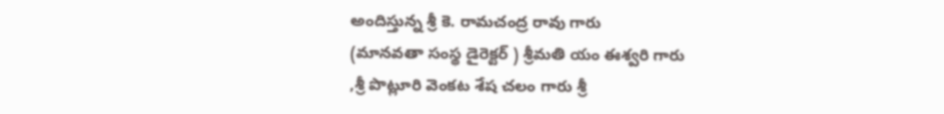అందిస్తున్న శ్రీ కె. రామచంద్ర రావు గారు
(మానవతా సంస్థ డైరెక్టర్ ) శ్రీమతి యం ఈశ్వరి గారు
,శ్రీ పొట్లూరి వెంకట శేష చలం గారు శ్రీ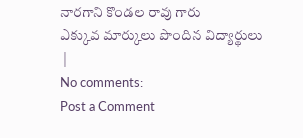నారగాని కొండల రావు గారు
ఎక్కువ మార్కులు పొందిన విద్యార్థులు
 |
No comments:
Post a Comment